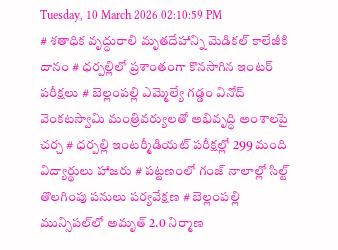Tuesday, 10 March 2026 02:10:59 PM
# శతాధిక వృద్ధురాలి మృతదేహాన్ని మెడికల్ కాలేజీకి దానం # ధర్పల్లిలో ప్రశాంతంగా కొనసాగిన ఇంటర్ పరీక్షలు # బెల్లంపల్లి ఎమ్మెల్యే గడ్డం వినోద్ వెంకటస్వామి మంత్రివర్యులతో అభివృద్ధి అంశాలపై చర్చ # ధర్పల్లి ఇంటర్మీడియట్ పరీక్షల్లో 299 మంది విద్యార్థులు హాజరు # పట్టణంలో గంజ్ నాలాల్లో సిల్ట్ తొలగింపు పనులు పర్యవేక్షణ # బెల్లంపల్లి మున్సిపల్‌లో అమృత్ 2.0 నిర్మాణ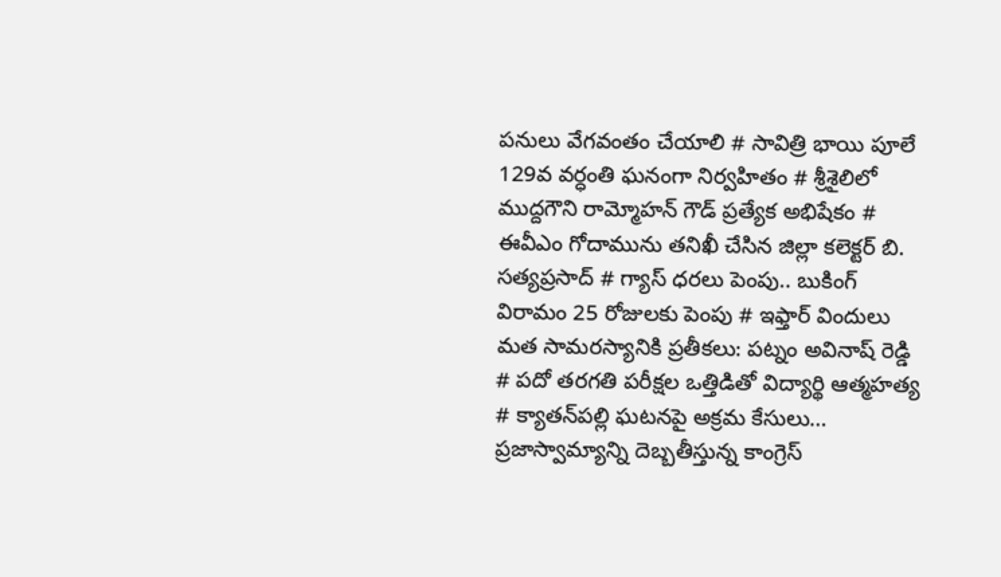పనులు వేగవంతం చేయాలి # సావిత్రి భాయి పూలే 129వ వర్ధంతి ఘనంగా నిర్వహితం # శ్రీశైలిలో ముద్దగౌని రామ్మోహన్ గౌడ్ ప్రత్యేక అభిషేకం # ఈవీఎం గోదామును తనిఖీ చేసిన జిల్లా కలెక్టర్ బి. సత్యప్రసాద్ # గ్యాస్ ధరలు పెంపు.. బుకింగ్ విరామం 25 రోజులకు పెంపు # ఇఫ్తార్ విందులు మత సామరస్యానికి ప్రతీకలు: పట్నం అవినాష్ రెడ్డి # పదో తరగతి పరీక్షల ఒత్తిడితో విద్యార్థి ఆత్మహత్య # క్యాతన్‌పల్లి ఘటనపై అక్రమ కేసులు… ప్రజాస్వామ్యాన్ని దెబ్బతీస్తున్న కాంగ్రెస్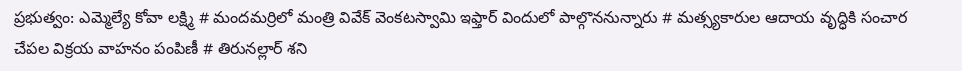ప్రభుత్వం: ఎమ్మెల్యే కోవా లక్ష్మి # మందమర్రిలో మంత్రి వివేక్ వెంకటస్వామి ఇఫ్తార్ విందులో పాల్గొననున్నారు # మత్స్యకారుల ఆదాయ వృద్ధికి సంచార చేపల విక్రయ వాహనం పంపిణీ # తిరునల్లార్ శని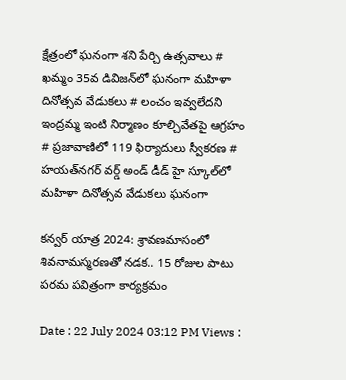క్షేత్రంలో ఘనంగా శని పేర్చి ఉత్సవాలు # ఖమ్మం 35వ డివిజన్‌లో ఘనంగా మహిళా దినోత్సవ వేడుకలు # లంచం ఇవ్వలేదని ఇంద్రమ్మ ఇంటి నిర్మాణం కూల్చివేతపై ఆగ్రహం # ప్రజావాణిలో 119 ఫిర్యాదులు స్వీకరణ # హయత్‌నగర్ వర్డ్ అండ్ డీడ్ హై స్కూల్‌లో మహిళా దినోత్సవ వేడుకలు ఘనంగా

కన్వర్ యాత్ర 2024: శ్రావణమాసంలో శివనామస్మరణతో నడక.. 15 రోజుల పాటు పరమ పవిత్రంగా కార్యక్రమం

Date : 22 July 2024 03:12 PM Views :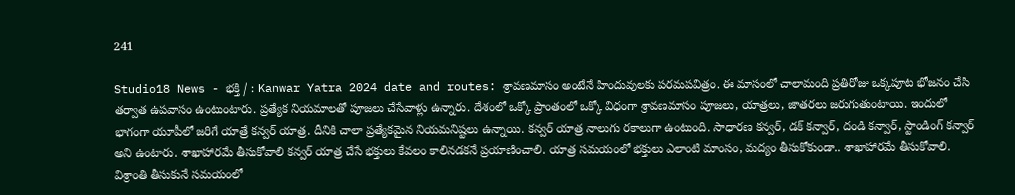241

Studio18 News - భక్తి / : Kanwar Yatra 2024 date and routes: శ్రావణమాసం అంటేనే హిందువులకు పరమపవిత్రం. ఈ మాసంలో చాలామంది ప్రతిరోజు ఒక్కపూట భోజనం చేసి తర్వాత ఉపవాసం ఉంటుంటారు. ప్రత్యేక నియమాలతో పూజలు చేసేవాళ్లు ఉన్నారు. దేశంలో ఒక్కో ప్రాంతంలో ఒక్కో విధంగా శ్రావణమాసం పూజలు, యాత్రలు, జాతరలు జరుగుతుంటాయి. ఇందులో భాగంగా యూపీలో జరిగే యాత్రే కన్వర్ యాత్ర. దీనికి చాలా ప్రత్యేకమైన నియమనిష్టలు ఉన్నాయి. కన్వర్ యాత్ర నాలుగు రకాలుగా ఉంటుంది. సాధారణ కన్వర్, డక్ కన్వార్, దండి కన్వార్, స్టాండింగ్ కన్వార్ అని ఉంటారు. శాఖాహారమే తీసుకోవాలి కన్వర్ యాత్ర చేసే భక్తులు కేవలం కాలినడకనే ప్రయాణించాలి. యాత్ర సమయంలో భక్తులు ఎలాంటి మాంసం, మద్యం తీసుకోకుండా.. శాఖాహారమే తీసుకోవాలి. విశ్రాంతి తీసుకునే సమయంలో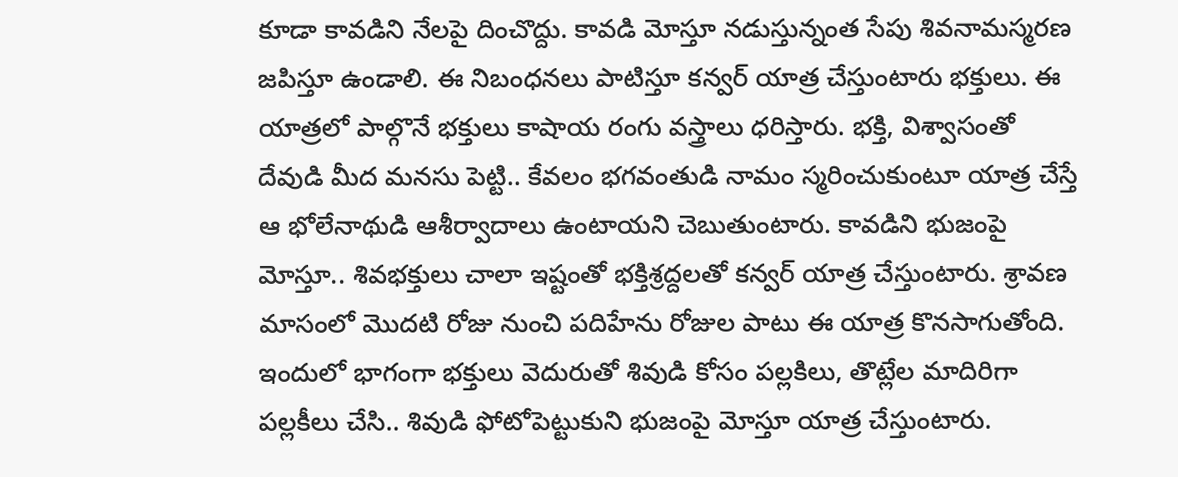కూడా కావడిని నేలపై దించొద్దు. కావడి మోస్తూ నడుస్తున్నంత సేపు శివనామస్మరణ జపిస్తూ ఉండాలి. ఈ నిబంధనలు పాటిస్తూ కన్వర్ యాత్ర చేస్తుంటారు భక్తులు. ఈ యాత్రలో పాల్గొనే భక్తులు కాషాయ రంగు వస్త్రాలు ధరిస్తారు. భక్తి, విశ్వాసంతో దేవుడి మీద మనసు పెట్టి.. కేవలం భగవంతుడి నామం స్మరించుకుంటూ యాత్ర చేస్తే ఆ భోలేనాథుడి ఆశీర్వాదాలు ఉంటాయని చెబుతుంటారు. కావడిని భుజంపై మోస్తూ.. శివభక్తులు చాలా ఇష్టంతో భక్తిశ్రద్దలతో కన్వర్ యాత్ర చేస్తుంటారు. శ్రావణ మాసంలో మొదటి రోజు నుంచి పదిహేను రోజుల పాటు ఈ యాత్ర కొనసాగుతోంది. ఇందులో భాగంగా భక్తులు వెదురుతో శివుడి కోసం పల్లకిలు, తొట్లేల మాదిరిగా పల్లకీలు చేసి.. శివుడి ఫోటోపెట్టుకుని భుజంపై మోస్తూ యాత్ర చేస్తుంటారు.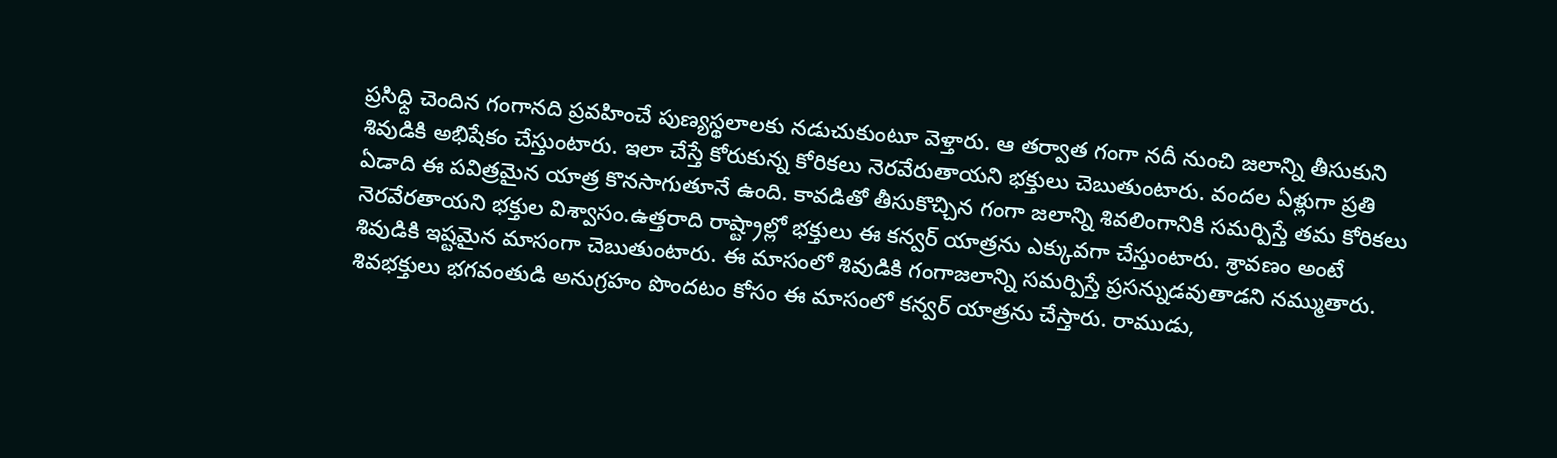ప్రసిధ్ది చెందిన గంగానది ప్రవహించే పుణ్యస్థలాలకు నడుచుకుంటూ వెళ్తారు. ఆ తర్వాత గంగా నదీ నుంచి జలాన్ని తీసుకుని శివుడికి అభిషేకం చేస్తుంటారు. ఇలా చేస్తే కోరుకున్న కోరికలు నెరవేరుతాయని భక్తులు చెబుతుంటారు. వందల ఏళ్లుగా ప్రతి ఏడాది ఈ పవిత్రమైన యాత్ర కొనసాగుతూనే ఉంది. కావడితో తీసుకొచ్చిన గంగా జలాన్ని శివలింగానికి సమర్పిస్తే తమ కోరికలు నెరవేరతాయని భక్తుల విశ్వాసం.ఉత్తరాది రాష్ట్రాల్లో భక్తులు ఈ కన్వర్ యాత్రను ఎక్కువగా చేస్తుంటారు. శ్రావణం అంటే శివుడికి ఇష్టమైన మాసంగా చెబుతుంటారు. ఈ మాసంలో శివుడికి గంగాజలాన్ని సమర్పిస్తే ప్రసన్నుడవుతాడని నమ్ముతారు. శివభక్తులు భగవంతుడి అనుగ్రహం పొందటం కోసం ఈ మాసంలో కన్వర్ యాత్రను చేస్తారు. రాముడు,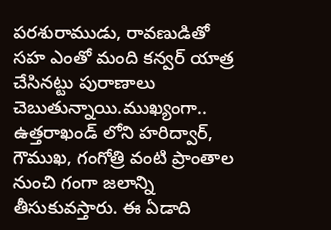పరశురాముడు, రావణుడితో సహ ఎంతో మంది కన్వర్ యాత్ర చేసినట్టు పురాణాలు చెబుతున్నాయి.ముఖ్యంగా.. ఉత్తరాఖండ్ లోని హరిద్వార్, గౌముఖ, గంగోత్రి వంటి ప్రాంతాల నుంచి గంగా జలాన్ని తీసుకువస్తారు. ఈ ఏడాది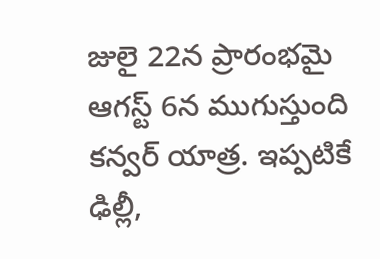జులై 22న ప్రారంభమై ఆగస్ట్ 6న ముగుస్తుంది కన్వర్ యాత్ర. ఇప్పటికే ఢిల్లీ,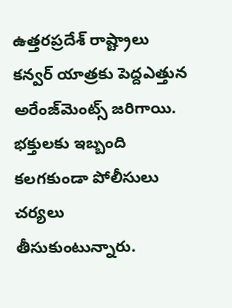ఉత్తరప్రదేశ్ రాష్ట్రాలు కన్వర్ యాత్రకు పెద్దఎత్తున అరేంజ్‌మెంట్స్ జరిగాయి. భక్తులకు ఇబ్బంది కలగకుండా పోలీసులు చర్యలు తీసుకుంటున్నారు.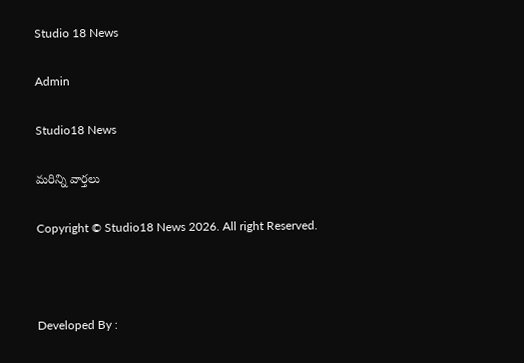Studio 18 News

Admin

Studio18 News

మరిన్ని వార్తలు

Copyright © Studio18 News 2026. All right Reserved.



Developed By :